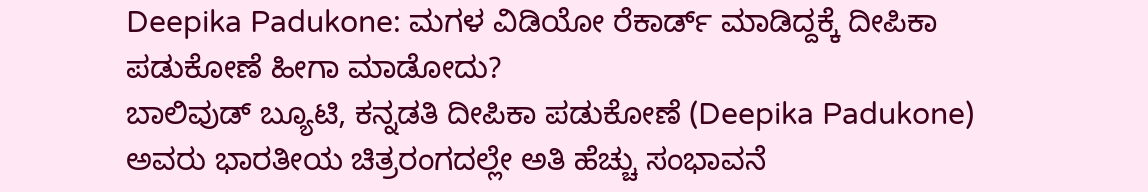Deepika Padukone: ಮಗಳ ವಿಡಿಯೋ ರೆಕಾರ್ಡ್ ಮಾಡಿದ್ದಕ್ಕೆ ದೀಪಿಕಾ ಪಡುಕೋಣೆ ಹೀಗಾ ಮಾಡೋದು?
ಬಾಲಿವುಡ್ ಬ್ಯೂಟಿ, ಕನ್ನಡತಿ ದೀಪಿಕಾ ಪಡುಕೋಣೆ (Deepika Padukone) ಅವರು ಭಾರತೀಯ ಚಿತ್ರರಂಗದಲ್ಲೇ ಅತಿ ಹೆಚ್ಚು ಸಂಭಾವನೆ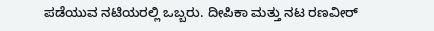ಪಡೆಯುವ ನಟಿಯರಲ್ಲಿ ಒಬ್ಬರು. ದೀಪಿಕಾ ಮತ್ತು ನಟ ರಣವೀರ್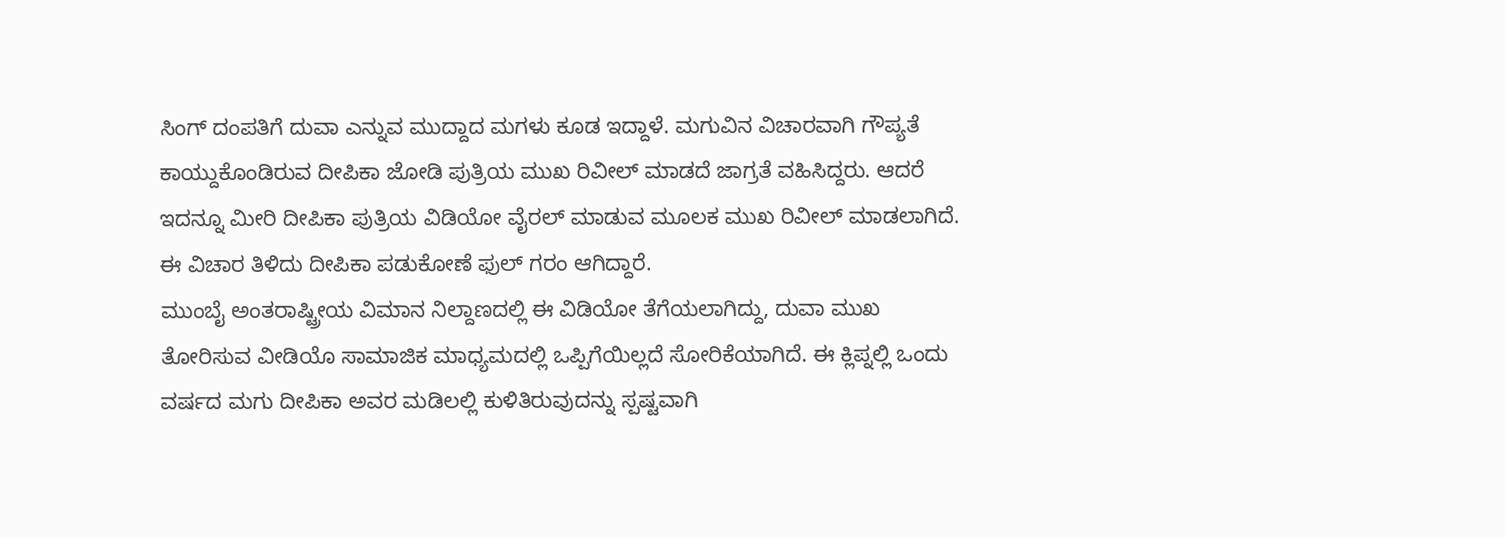ಸಿಂಗ್ ದಂಪತಿಗೆ ದುವಾ ಎನ್ನುವ ಮುದ್ದಾದ ಮಗಳು ಕೂಡ ಇದ್ದಾಳೆ. ಮಗುವಿನ ವಿಚಾರವಾಗಿ ಗೌಪ್ಯತೆ ಕಾಯ್ದುಕೊಂಡಿರುವ ದೀಪಿಕಾ ಜೋಡಿ ಪುತ್ರಿಯ ಮುಖ ರಿವೀಲ್ ಮಾಡದೆ ಜಾಗ್ರತೆ ವಹಿಸಿದ್ದರು. ಆದರೆ ಇದನ್ನೂ ಮೀರಿ ದೀಪಿಕಾ ಪುತ್ರಿಯ ವಿಡಿಯೋ ವೈರಲ್ ಮಾಡುವ ಮೂಲಕ ಮುಖ ರಿವೀಲ್ ಮಾಡಲಾಗಿದೆ. ಈ ವಿಚಾರ ತಿಳಿದು ದೀಪಿಕಾ ಪಡುಕೋಣೆ ಫುಲ್ ಗರಂ ಆಗಿದ್ದಾರೆ.
ಮುಂಬೈ ಅಂತರಾಷ್ಟ್ರೀಯ ವಿಮಾನ ನಿಲ್ದಾಣದಲ್ಲಿ ಈ ವಿಡಿಯೋ ತೆಗೆಯಲಾಗಿದ್ದು, ದುವಾ ಮುಖ ತೋರಿಸುವ ವೀಡಿಯೊ ಸಾಮಾಜಿಕ ಮಾಧ್ಯಮದಲ್ಲಿ ಒಪ್ಪಿಗೆಯಿಲ್ಲದೆ ಸೋರಿಕೆಯಾಗಿದೆ. ಈ ಕ್ಲಿಪ್ನಲ್ಲಿ ಒಂದು ವರ್ಷದ ಮಗು ದೀಪಿಕಾ ಅವರ ಮಡಿಲಲ್ಲಿ ಕುಳಿತಿರುವುದನ್ನು ಸ್ಪಷ್ಟವಾಗಿ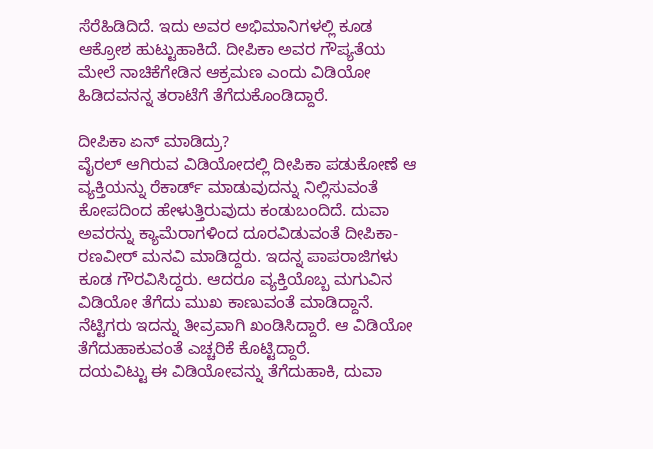ಸೆರೆಹಿಡಿದಿದೆ. ಇದು ಅವರ ಅಭಿಮಾನಿಗಳಲ್ಲಿ ಕೂಡ ಆಕ್ರೋಶ ಹುಟ್ಟುಹಾಕಿದೆ. ದೀಪಿಕಾ ಅವರ ಗೌಪ್ಯತೆಯ ಮೇಲೆ ನಾಚಿಕೆಗೇಡಿನ ಆಕ್ರಮಣ ಎಂದು ವಿಡಿಯೋ ಹಿಡಿದವನನ್ನ ತರಾಟೆಗೆ ತೆಗೆದುಕೊಂಡಿದ್ದಾರೆ.

ದೀಪಿಕಾ ಏನ್ ಮಾಡಿದ್ರು?
ವೈರಲ್ ಆಗಿರುವ ವಿಡಿಯೋದಲ್ಲಿ ದೀಪಿಕಾ ಪಡುಕೋಣೆ ಆ ವ್ಯಕ್ತಿಯನ್ನು ರೆಕಾರ್ಡ್ ಮಾಡುವುದನ್ನು ನಿಲ್ಲಿಸುವಂತೆ ಕೋಪದಿಂದ ಹೇಳುತ್ತಿರುವುದು ಕಂಡುಬಂದಿದೆ. ದುವಾ ಅವರನ್ನು ಕ್ಯಾಮೆರಾಗಳಿಂದ ದೂರವಿಡುವಂತೆ ದೀಪಿಕಾ-ರಣವೀರ್ ಮನವಿ ಮಾಡಿದ್ದರು. ಇದನ್ನ ಪಾಪರಾಜಿಗಳು ಕೂಡ ಗೌರವಿಸಿದ್ದರು. ಆದರೂ ವ್ಯಕ್ತಿಯೊಬ್ಬ ಮಗುವಿನ ವಿಡಿಯೋ ತೆಗೆದು ಮುಖ ಕಾಣುವಂತೆ ಮಾಡಿದ್ದಾನೆ. ನೆಟ್ಟಿಗರು ಇದನ್ನು ತೀವ್ರವಾಗಿ ಖಂಡಿಸಿದ್ದಾರೆ. ಆ ವಿಡಿಯೋ ತೆಗೆದುಹಾಕುವಂತೆ ಎಚ್ಚರಿಕೆ ಕೊಟ್ಟಿದ್ದಾರೆ.
ದಯವಿಟ್ಟು ಈ ವಿಡಿಯೋವನ್ನು ತೆಗೆದುಹಾಕಿ, ದುವಾ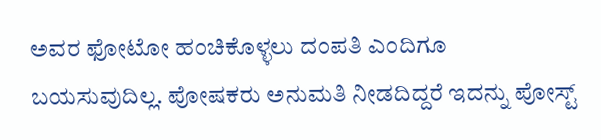ಅವರ ಫೋಟೋ ಹಂಚಿಕೊಳ್ಳಲು ದಂಪತಿ ಎಂದಿಗೂ ಬಯಸುವುದಿಲ್ಲ. ಪೋಷಕರು ಅನುಮತಿ ನೀಡದಿದ್ದರೆ ಇದನ್ನು ಪೋಸ್ಟ್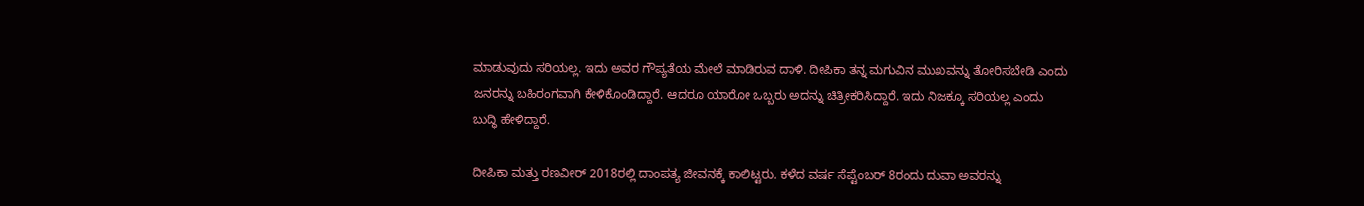ಮಾಡುವುದು ಸರಿಯಲ್ಲ. ಇದು ಅವರ ಗೌಪ್ಯತೆಯ ಮೇಲೆ ಮಾಡಿರುವ ದಾಳಿ. ದೀಪಿಕಾ ತನ್ನ ಮಗುವಿನ ಮುಖವನ್ನು ತೋರಿಸಬೇಡಿ ಎಂದು ಜನರನ್ನು ಬಹಿರಂಗವಾಗಿ ಕೇಳಿಕೊಂಡಿದ್ದಾರೆ. ಆದರೂ ಯಾರೋ ಒಬ್ಬರು ಅದನ್ನು ಚಿತ್ರೀಕರಿಸಿದ್ದಾರೆ. ಇದು ನಿಜಕ್ಕೂ ಸರಿಯಲ್ಲ ಎಂದು ಬುದ್ಧಿ ಹೇಳಿದ್ದಾರೆ.

ದೀಪಿಕಾ ಮತ್ತು ರಣವೀರ್ 2018ರಲ್ಲಿ ದಾಂಪತ್ಯ ಜೀವನಕ್ಕೆ ಕಾಲಿಟ್ಟರು. ಕಳೆದ ವರ್ಷ ಸೆಪ್ಟೆಂಬರ್ 8ರಂದು ದುವಾ ಅವರನ್ನು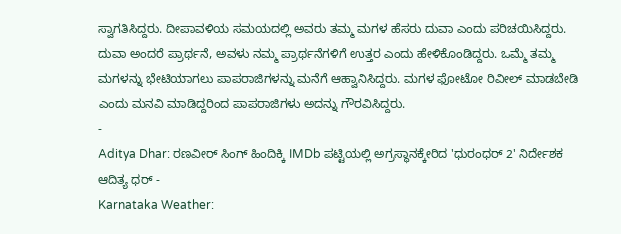ಸ್ವಾಗತಿಸಿದ್ದರು. ದೀಪಾವಳಿಯ ಸಮಯದಲ್ಲಿ ಅವರು ತಮ್ಮ ಮಗಳ ಹೆಸರು ದುವಾ ಎಂದು ಪರಿಚಯಿಸಿದ್ದರು. ದುವಾ ಅಂದರೆ ಪ್ರಾರ್ಥನೆ, ಅವಳು ನಮ್ಮ ಪ್ರಾರ್ಥನೆಗಳಿಗೆ ಉತ್ತರ ಎಂದು ಹೇಳಿಕೊಂಡಿದ್ದರು. ಒಮ್ಮೆ ತಮ್ಮ ಮಗಳನ್ನು ಭೇಟಿಯಾಗಲು ಪಾಪರಾಜಿಗಳನ್ನು ಮನೆಗೆ ಆಹ್ವಾನಿಸಿದ್ದರು. ಮಗಳ ಫೋಟೋ ರಿವೀಲ್ ಮಾಡಬೇಡಿ ಎಂದು ಮನವಿ ಮಾಡಿದ್ದರಿಂದ ಪಾಪರಾಜಿಗಳು ಅದನ್ನು ಗೌರವಿಸಿದ್ದರು.
-
Aditya Dhar: ರಣವೀರ್ ಸಿಂಗ್ ಹಿಂದಿಕ್ಕಿ IMDb ಪಟ್ಟಿಯಲ್ಲಿ ಅಗ್ರಸ್ಥಾನಕ್ಕೇರಿದ 'ಧುರಂಧರ್ 2' ನಿರ್ದೇಶಕ ಆದಿತ್ಯ ಧರ್ -
Karnataka Weather: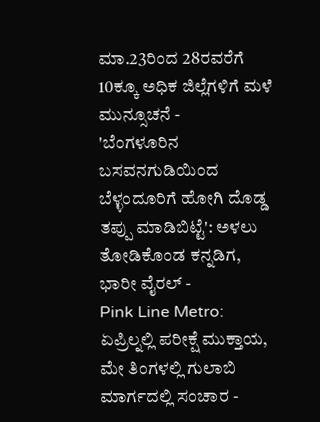ಮಾ.23ರಿಂದ 28ರವರೆಗೆ 10ಕ್ಕೂ ಅಧಿಕ ಜಿಲ್ಲೆಗಳಿಗೆ ಮಳೆ ಮುನ್ಸೂಚನೆ -
'ಬೆಂಗಳೂರಿನ ಬಸವನಗುಡಿಯಿಂದ ಬೆಳ್ಳಂದೂರಿಗೆ ಹೋಗಿ ದೊಡ್ಡ ತಪ್ಪು ಮಾಡಿಬಿಟ್ಟೆ': ಅಳಲು ತೋಡಿಕೊಂಡ ಕನ್ನಡಿಗ, ಭಾರೀ ವೈರಲ್ -
Pink Line Metro: ಏಪ್ರಿಲ್ನಲ್ಲಿ ಪರೀಕ್ಷೆ ಮುಕ್ತಾಯ, ಮೇ ತಿಂಗಳಲ್ಲಿ ಗುಲಾಬಿ ಮಾರ್ಗದಲ್ಲಿ ಸಂಚಾರ -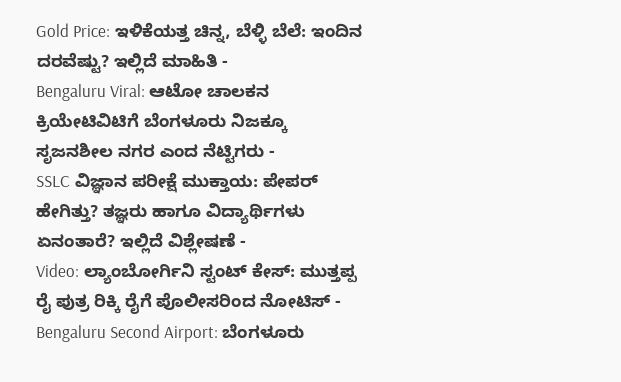Gold Price: ಇಳಿಕೆಯತ್ತ ಚಿನ್ನ, ಬೆಳ್ಳಿ ಬೆಲೆ: ಇಂದಿನ ದರವೆಷ್ಟು? ಇಲ್ಲಿದೆ ಮಾಹಿತಿ -
Bengaluru Viral: ಆಟೋ ಚಾಲಕನ ಕ್ರಿಯೇಟಿವಿಟಿಗೆ ಬೆಂಗಳೂರು ನಿಜಕ್ಕೂ ಸೃಜನಶೀಲ ನಗರ ಎಂದ ನೆಟ್ಟಿಗರು -
SSLC ವಿಜ್ಞಾನ ಪರೀಕ್ಷೆ ಮುಕ್ತಾಯ: ಪೇಪರ್ ಹೇಗಿತ್ತು? ತಜ್ಞರು ಹಾಗೂ ವಿದ್ಯಾರ್ಥಿಗಳು ಏನಂತಾರೆ? ಇಲ್ಲಿದೆ ವಿಶ್ಲೇಷಣೆ -
Video: ಲ್ಯಾಂಬೋರ್ಗಿನಿ ಸ್ಟಂಟ್ ಕೇಸ್: ಮುತ್ತಪ್ಪ ರೈ ಪುತ್ರ ರಿಕ್ಕಿ ರೈಗೆ ಪೊಲೀಸರಿಂದ ನೋಟಿಸ್ -
Bengaluru Second Airport: ಬೆಂಗಳೂರು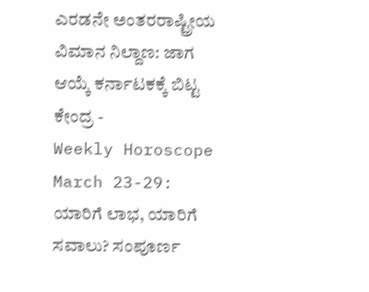ಎರಡನೇ ಅಂತರರಾಷ್ಟ್ರೀಯ ವಿಮಾನ ನಿಲ್ದಾಣ: ಜಾಗ ಆಯ್ಕೆ ಕರ್ನಾಟಕಕ್ಕೆ ಬಿಟ್ಟ ಕೇಂದ್ರ -
Weekly Horoscope March 23-29: ಯಾರಿಗೆ ಲಾಭ, ಯಾರಿಗೆ ಸವಾಲು? ಸಂಪೂರ್ಣ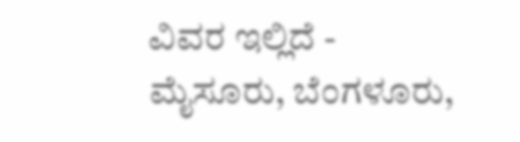ವಿವರ ಇಲ್ಲಿದೆ -
ಮೈಸೂರು, ಬೆಂಗಳೂರು,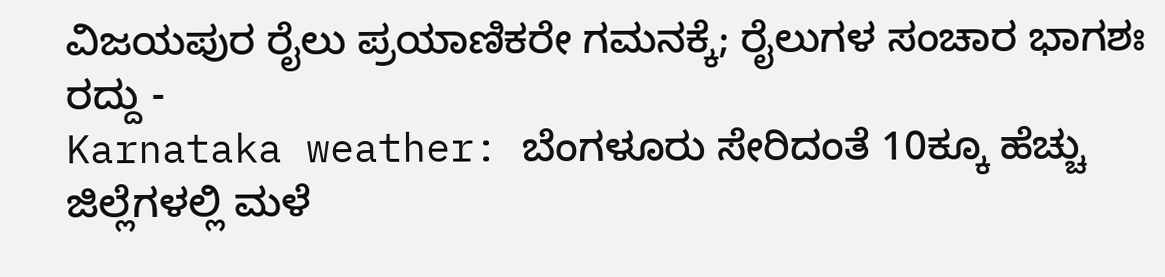ವಿಜಯಪುರ ರೈಲು ಪ್ರಯಾಣಿಕರೇ ಗಮನಕ್ಕೆ; ರೈಲುಗಳ ಸಂಚಾರ ಭಾಗಶಃ ರದ್ದು -
Karnataka weather: ಬೆಂಗಳೂರು ಸೇರಿದಂತೆ 10ಕ್ಕೂ ಹೆಚ್ಚು ಜಿಲ್ಲೆಗಳಲ್ಲಿ ಮಳೆ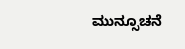ಮುನ್ಸೂಚನೆ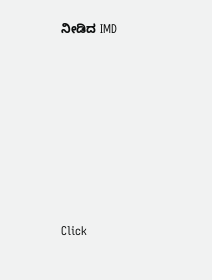ನೀಡಿದ IMD












Click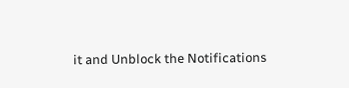it and Unblock the Notifications